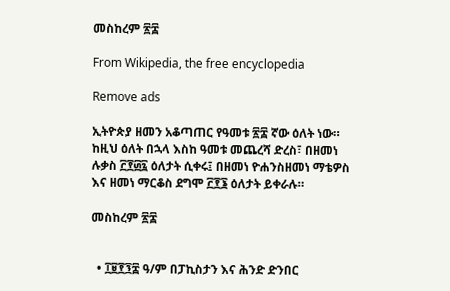መስከረም ፳፰

From Wikipedia, the free encyclopedia

Remove ads

ኢትዮጵያ ዘመን አቆጣጠር የዓመቱ ፳፰ ኛው ዕለት ነው። ከዚህ ዕለት በኋላ እስከ ዓመቱ መጨረሻ ድረስ፣ በዘመነ ሉቃስ ፫፻፴፯ ዕለታት ሲቀሩ፤ በዘመነ ዮሐንስዘመነ ማቴዎስ እና ዘመነ ማርቆስ ደግሞ ፫፻፮ ዕለታት ይቀራሉ።

መስከረም ፳፰


  • ፲፱፻፺፰ ዓ/ም በፓኪስታን እና ሕንድ ድንበር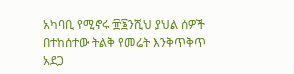አካባቢ የሚኖሩ ፹፮ንሺህ ያህል ሰዎች በተከሰተው ትልቅ የመሬት እንቅጥቅጥ አደጋ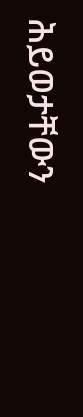ሕይወታቸውን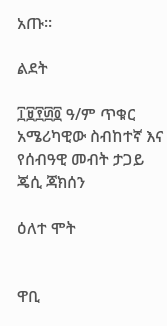አጡ።

ልደት

፲፱፻፴፬ ዓ/ም ጥቁር አሜሪካዊው ስብከተኛ እና የሰብዓዊ መብት ታጋይ ጄሲ ጃክሰን

ዕለተ ሞት


ዋቢ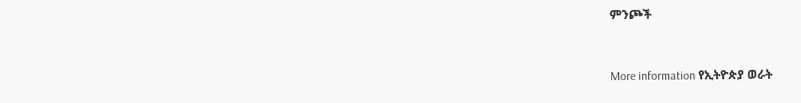ምንጮች


More information የኢትዮጵያ ወራት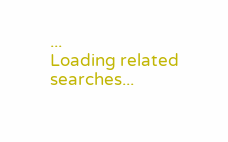...
Loading related searches...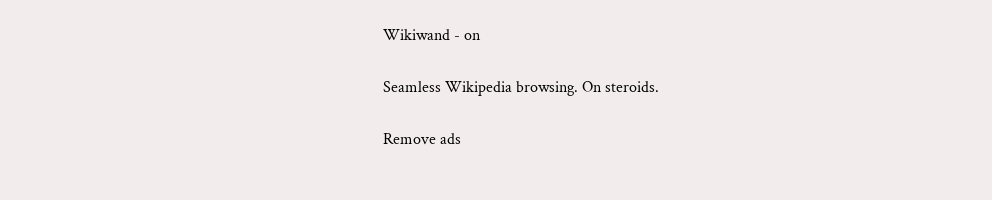Wikiwand - on

Seamless Wikipedia browsing. On steroids.

Remove ads